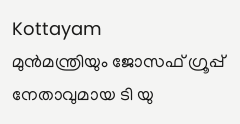Kottayam
മുൻമന്ത്രിയും ജോസഫ് ഗ്രൂപ്പ് നേതാവുമായ ടി യു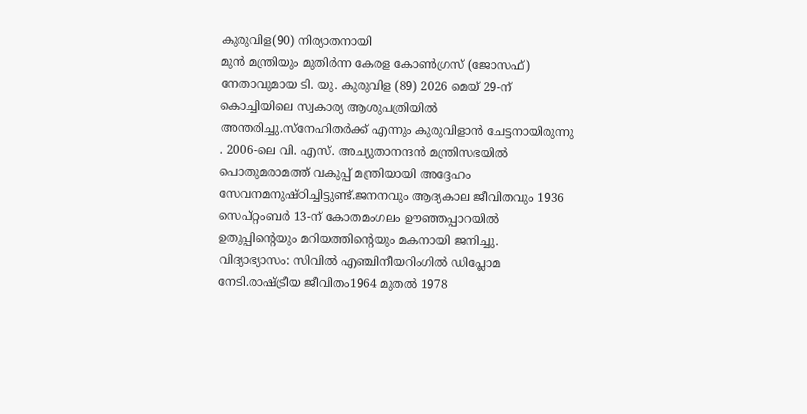കുരുവിള(90) നിര്യാതനായി
മുൻ മന്ത്രിയും മുതിർന്ന കേരള കോൺഗ്രസ് (ജോസഫ്) നേതാവുമായ ടി. യു. കുരുവിള (89) 2026 മെയ് 29-ന് കൊച്ചിയിലെ സ്വകാര്യ ആശുപത്രിയിൽ അന്തരിച്ചു.സ്നേഹിതർക്ക് എന്നും കുരുവിളാൻ ചേട്ടനായിരുന്നു . 2006-ലെ വി. എസ്. അച്യുതാനന്ദൻ മന്ത്രിസഭയിൽ പൊതുമരാമത്ത് വകുപ്പ് മന്ത്രിയായി അദ്ദേഹം സേവനമനുഷ്ഠിച്ചിട്ടുണ്ട്.ജനനവും ആദ്യകാല ജീവിതവും 1936 സെപ്റ്റംബർ 13-ന് കോതമംഗലം ഊഞ്ഞപ്പാറയിൽ ഉതുപ്പിന്റെയും മറിയത്തിന്റെയും മകനായി ജനിച്ചു.
വിദ്യാഭ്യാസം: സിവിൽ എഞ്ചിനീയറിംഗിൽ ഡിപ്ലോമ നേടി.രാഷ്ട്രീയ ജീവിതം1964 മുതൽ 1978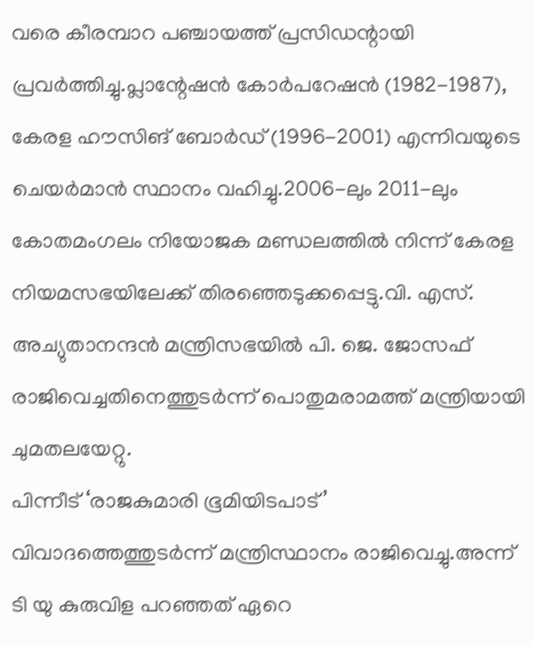വരെ കീരമ്പാറ പഞ്ചായത്ത് പ്രസിഡന്റായി പ്രവർത്തിച്ചു.പ്ലാന്റേഷൻ കോർപറേഷൻ (1982-1987), കേരള ഹൗസിങ് ബോർഡ് (1996-2001) എന്നിവയുടെ ചെയർമാൻ സ്ഥാനം വഹിച്ചു.2006-ലും 2011-ലും കോതമംഗലം നിയോജക മണ്ഡലത്തിൽ നിന്ന് കേരള നിയമസഭയിലേക്ക് തിരഞ്ഞെടുക്കപ്പെട്ടു.വി. എസ്. അച്യുതാനന്ദൻ മന്ത്രിസഭയിൽ പി. ജെ. ജോസഫ് രാജിവെച്ചതിനെത്തുടർന്ന് പൊതുമരാമത്ത് മന്ത്രിയായി ചുമതലയേറ്റു.
പിന്നീട് ‘രാജകുമാരി ഭൂമിയിടപാട്’ വിവാദത്തെത്തുടർന്ന് മന്ത്രിസ്ഥാനം രാജിവെച്ചു.അന്ന് ടി യു കുരുവിള പറഞ്ഞത് ഏറെ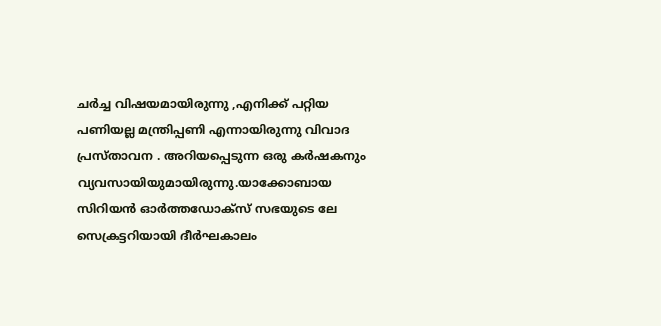ചർച്ച വിഷയമായിരുന്നു ,എനിക്ക് പറ്റിയ പണിയല്ല മന്ത്രിപ്പണി എന്നായിരുന്നു വിവാദ പ്രസ്താവന . അറിയപ്പെടുന്ന ഒരു കർഷകനും വ്യവസായിയുമായിരുന്നു.യാക്കോബായ സിറിയൻ ഓർത്തഡോക്സ് സഭയുടെ ലേ സെക്രട്ടറിയായി ദീർഘകാലം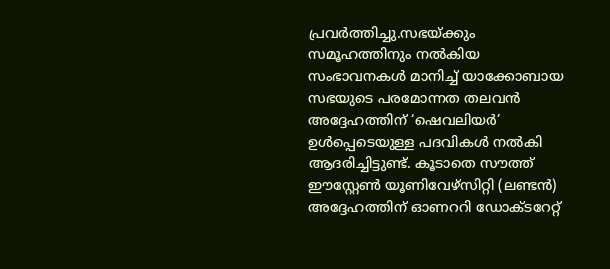പ്രവർത്തിച്ചു.സഭയ്ക്കും സമൂഹത്തിനും നൽകിയ സംഭാവനകൾ മാനിച്ച് യാക്കോബായ സഭയുടെ പരമോന്നത തലവൻ അദ്ദേഹത്തിന് ‘ഷെവലിയർ’ ഉൾപ്പെടെയുള്ള പദവികൾ നൽകി ആദരിച്ചിട്ടുണ്ട്. കൂടാതെ സൗത്ത് ഈസ്റ്റേൺ യൂണിവേഴ്സിറ്റി (ലണ്ടൻ) അദ്ദേഹത്തിന് ഓണററി ഡോക്ടറേറ്റ്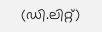(ഡി.ലിറ്റ്)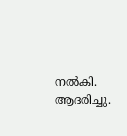നൽകി. ആദരിച്ചു.